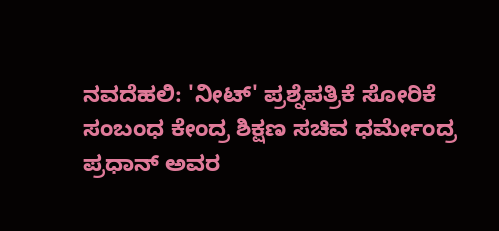ನವದೆಹಲಿ: 'ನೀಟ್' ಪ್ರಶ್ನೆಪತ್ರಿಕೆ ಸೋರಿಕೆ ಸಂಬಂಧ ಕೇಂದ್ರ ಶಿಕ್ಷಣ ಸಚಿವ ಧರ್ಮೇಂದ್ರ ಪ್ರಧಾನ್ ಅವರ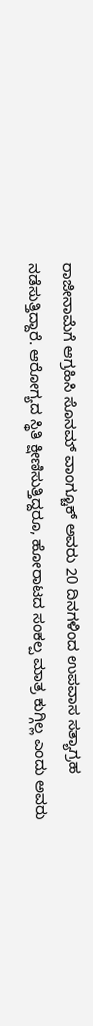ರಾಜೀನಾಮೆಗೆ ಆಗ್ರಹಿಸಿ ಸೊನಮ್ ವಾಂಗ್ಚೂಕ್ ಅವರು 20 ದಿನಗಳಿಂದ ಉಪವಾಸ ಸತ್ಯಾಗ್ರಹ ನಡೆಸುತ್ತಿದ್ದಾರೆ. ಆರೋಗ್ಯದ ಸ್ಥಿತಿ ಕ್ಷೀಣಿಸುತ್ತಿದ್ದರೂ, ಹೋರಾಟದ ಸಂಕಲ್ಪ ಮಾತ್ರ ಕುಗ್ಗಿಲ್ಲ ಎಂದು ಅವರು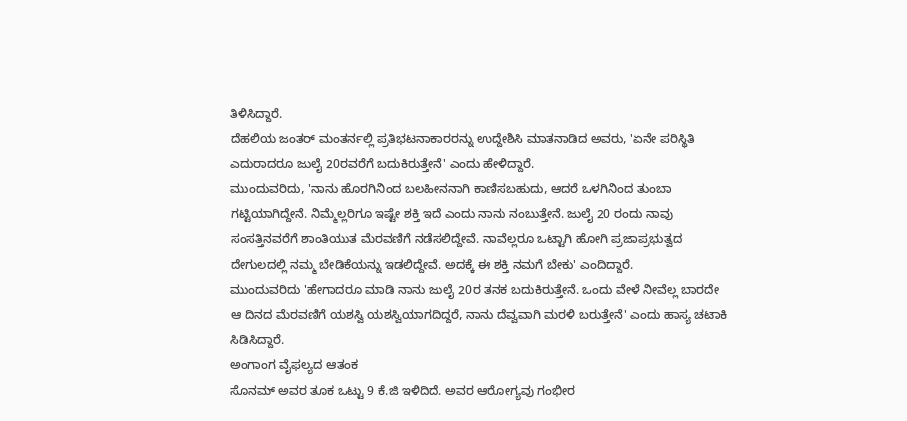ತಿಳಿಸಿದ್ದಾರೆ.
ದೆಹಲಿಯ ಜಂತರ್ ಮಂತರ್ನಲ್ಲಿ ಪ್ರತಿಭಟನಾಕಾರರನ್ನು ಉದ್ದೇಶಿಸಿ ಮಾತನಾಡಿದ ಅವರು, 'ಏನೇ ಪರಿಸ್ಥಿತಿ ಎದುರಾದರೂ ಜುಲೈ 20ರವರೆಗೆ ಬದುಕಿರುತ್ತೇನೆ' ಎಂದು ಹೇಳಿದ್ದಾರೆ.
ಮುಂದುವರಿದು, 'ನಾನು ಹೊರಗಿನಿಂದ ಬಲಹೀನನಾಗಿ ಕಾಣಿಸಬಹುದು, ಆದರೆ ಒಳಗಿನಿಂದ ತುಂಬಾ ಗಟ್ಟಿಯಾಗಿದ್ದೇನೆ. ನಿಮ್ಮೆಲ್ಲರಿಗೂ ಇಷ್ಟೇ ಶಕ್ತಿ ಇದೆ ಎಂದು ನಾನು ನಂಬುತ್ತೇನೆ. ಜುಲೈ 20 ರಂದು ನಾವು ಸಂಸತ್ತಿನವರೆಗೆ ಶಾಂತಿಯುತ ಮೆರವಣಿಗೆ ನಡೆಸಲಿದ್ದೇವೆ. ನಾವೆಲ್ಲರೂ ಒಟ್ಟಾಗಿ ಹೋಗಿ ಪ್ರಜಾಪ್ರಭುತ್ವದ ದೇಗುಲದಲ್ಲಿ ನಮ್ಮ ಬೇಡಿಕೆಯನ್ನು ಇಡಲಿದ್ದೇವೆ. ಅದಕ್ಕೆ ಈ ಶಕ್ತಿ ನಮಗೆ ಬೇಕು' ಎಂದಿದ್ದಾರೆ.
ಮುಂದುವರಿದು 'ಹೇಗಾದರೂ ಮಾಡಿ ನಾನು ಜುಲೈ 20ರ ತನಕ ಬದುಕಿರುತ್ತೇನೆ. ಒಂದು ವೇಳೆ ನೀವೆಲ್ಲ ಬಾರದೇ ಆ ದಿನದ ಮೆರವಣಿಗೆ ಯಶಸ್ವಿ ಯಶಸ್ವಿಯಾಗದಿದ್ದರೆ, ನಾನು ದೆವ್ವವಾಗಿ ಮರಳಿ ಬರುತ್ತೇನೆ' ಎಂದು ಹಾಸ್ಯ ಚಟಾಕಿ ಸಿಡಿಸಿದ್ದಾರೆ.
ಅಂಗಾಂಗ ವೈಫಲ್ಯದ ಆತಂಕ
ಸೊನಮ್ ಅವರ ತೂಕ ಒಟ್ಟು 9 ಕೆ.ಜಿ ಇಳಿದಿದೆ. ಅವರ ಆರೋಗ್ಯವು ಗಂಭೀರ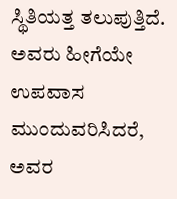ಸ್ಥಿತಿಯತ್ತ ತಲುಪುತ್ತಿದೆ. ಅವರು ಹೀಗೆಯೇ ಉಪವಾಸ ಮುಂದುವರಿಸಿದರೆ, ಅವರ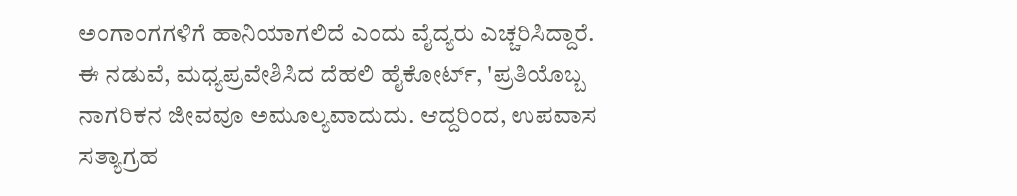ಅಂಗಾಂಗಗಳಿಗೆ ಹಾನಿಯಾಗಲಿದೆ ಎಂದು ವೈದ್ಯರು ಎಚ್ಚರಿಸಿದ್ದಾರೆ.
ಈ ನಡುವೆ, ಮಧ್ಯಪ್ರವೇಶಿಸಿದ ದೆಹಲಿ ಹೈಕೋರ್ಟ್, 'ಪ್ರತಿಯೊಬ್ಬ ನಾಗರಿಕನ ಜೀವವೂ ಅಮೂಲ್ಯವಾದುದು. ಆದ್ದರಿಂದ, ಉಪವಾಸ ಸತ್ಯಾಗ್ರಹ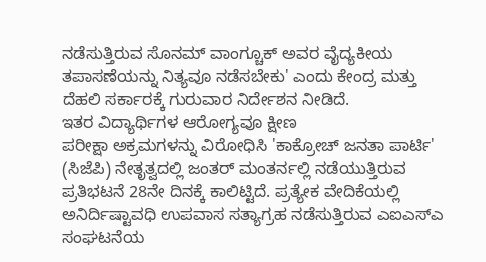ನಡೆಸುತ್ತಿರುವ ಸೊನಮ್ ವಾಂಗ್ಚೂಕ್ ಅವರ ವೈದ್ಯಕೀಯ ತಪಾಸಣೆಯನ್ನು ನಿತ್ಯವೂ ನಡೆಸಬೇಕು' ಎಂದು ಕೇಂದ್ರ ಮತ್ತು ದೆಹಲಿ ಸರ್ಕಾರಕ್ಕೆ ಗುರುವಾರ ನಿರ್ದೇಶನ ನೀಡಿದೆ.
ಇತರ ವಿದ್ಯಾರ್ಥಿಗಳ ಆರೋಗ್ಯವೂ ಕ್ಷೀಣ
ಪರೀಕ್ಷಾ ಅಕ್ರಮಗಳನ್ನು ವಿರೋಧಿಸಿ 'ಕಾಕ್ರೋಚ್ ಜನತಾ ಪಾರ್ಟಿ' (ಸಿಜೆಪಿ) ನೇತೃತ್ವದಲ್ಲಿ ಜಂತರ್ ಮಂತರ್ನಲ್ಲಿ ನಡೆಯುತ್ತಿರುವ ಪ್ರತಿಭಟನೆ 28ನೇ ದಿನಕ್ಕೆ ಕಾಲಿಟ್ಟಿದೆ. ಪ್ರತ್ಯೇಕ ವೇದಿಕೆಯಲ್ಲಿ ಅನಿರ್ದಿಷ್ಟಾವಧಿ ಉಪವಾಸ ಸತ್ಯಾಗ್ರಹ ನಡೆಸುತ್ತಿರುವ ಎಐಎಸ್ಎ ಸಂಘಟನೆಯ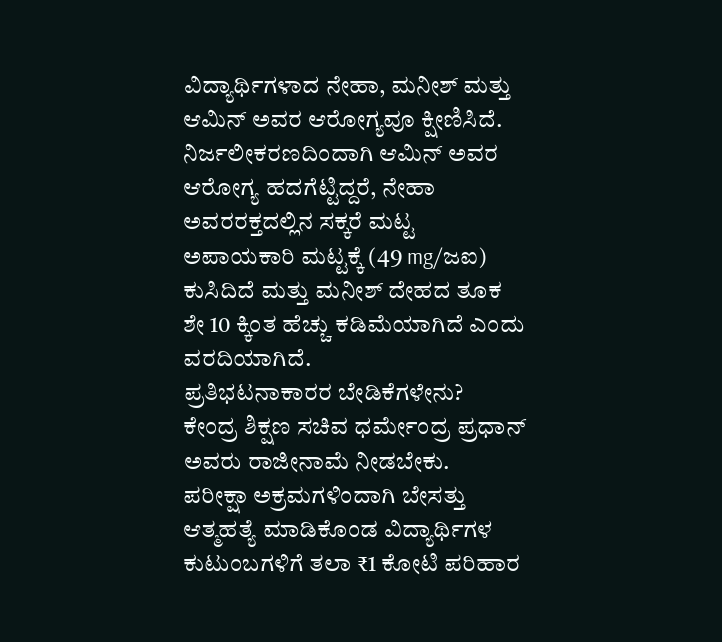ವಿದ್ಯಾರ್ಥಿಗಳಾದ ನೇಹಾ, ಮನೀಶ್ ಮತ್ತು ಆಮಿನ್ ಅವರ ಆರೋಗ್ಯವೂ ಕ್ಷೀಣಿಸಿದೆ. ನಿರ್ಜಲೀಕರಣದಿಂದಾಗಿ ಆಮಿನ್ ಅವರ ಆರೋಗ್ಯ ಹದಗೆಟ್ಟಿದ್ದರೆ, ನೇಹಾ ಅವರರಕ್ತದಲ್ಲಿನ ಸಕ್ಕರೆ ಮಟ್ಟ ಅಪಾಯಕಾರಿ ಮಟ್ಟಕ್ಕೆ (49 mg/ಜಐ) ಕುಸಿದಿದೆ ಮತ್ತು ಮನೀಶ್ ದೇಹದ ತೂಕ ಶೇ 10 ಕ್ಕಿಂತ ಹೆಚ್ಚು ಕಡಿಮೆಯಾಗಿದೆ ಎಂದು ವರದಿಯಾಗಿದೆ.
ಪ್ರತಿಭಟನಾಕಾರರ ಬೇಡಿಕೆಗಳೇನು?
ಕೇಂದ್ರ ಶಿಕ್ಷಣ ಸಚಿವ ಧರ್ಮೇಂದ್ರ ಪ್ರಧಾನ್ ಅವರು ರಾಜೀನಾಮೆ ನೀಡಬೇಕು.
ಪರೀಕ್ಷಾ ಅಕ್ರಮಗಳಿಂದಾಗಿ ಬೇಸತ್ತು ಆತ್ಮಹತ್ಯೆ ಮಾಡಿಕೊಂಡ ವಿದ್ಯಾರ್ಥಿಗಳ ಕುಟುಂಬಗಳಿಗೆ ತಲಾ ₹1 ಕೋಟಿ ಪರಿಹಾರ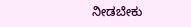ನೀಡಬೇಕು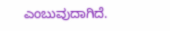ಎಂಬುವುದಾಗಿದೆ.